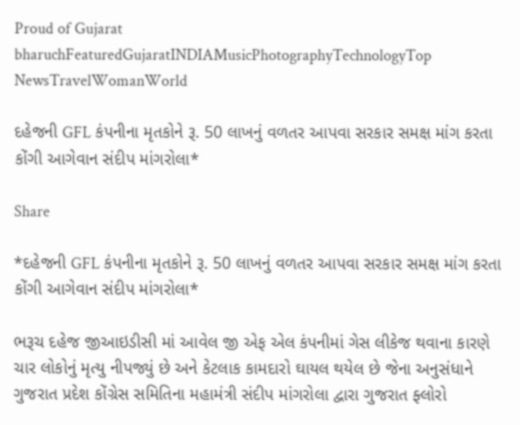Proud of Gujarat
bharuchFeaturedGujaratINDIAMusicPhotographyTechnologyTop NewsTravelWomanWorld

દહેજની GFL કંપનીના મૃતકોને રૂ. 50 લાખનું વળતર આપવા સરકાર સમક્ષ માંગ કરતા કોંગી આગેવાન સંદીપ માંગરોલા*

Share

*દહેજની GFL કંપનીના મૃતકોને રૂ. 50 લાખનું વળતર આપવા સરકાર સમક્ષ માંગ કરતા કોંગી આગેવાન સંદીપ માંગરોલા*

ભરૂચ દહેજ જીઆઇડીસી માં આવેલ જી એફ એલ કંપનીમાં ગેસ લીકેજ થવાના કારણે ચાર લોકોનું મૃત્યુ નીપજ્યું છે અને કેટલાક કામદારો ઘાયલ થયેલ છે જેના અનુસંધાને ગુજરાત પ્રદેશ કોંગ્રેસ સમિતિના મહામંત્રી સંદીપ માંગરોલા દ્વારા ગુજરાત ફ્લોરો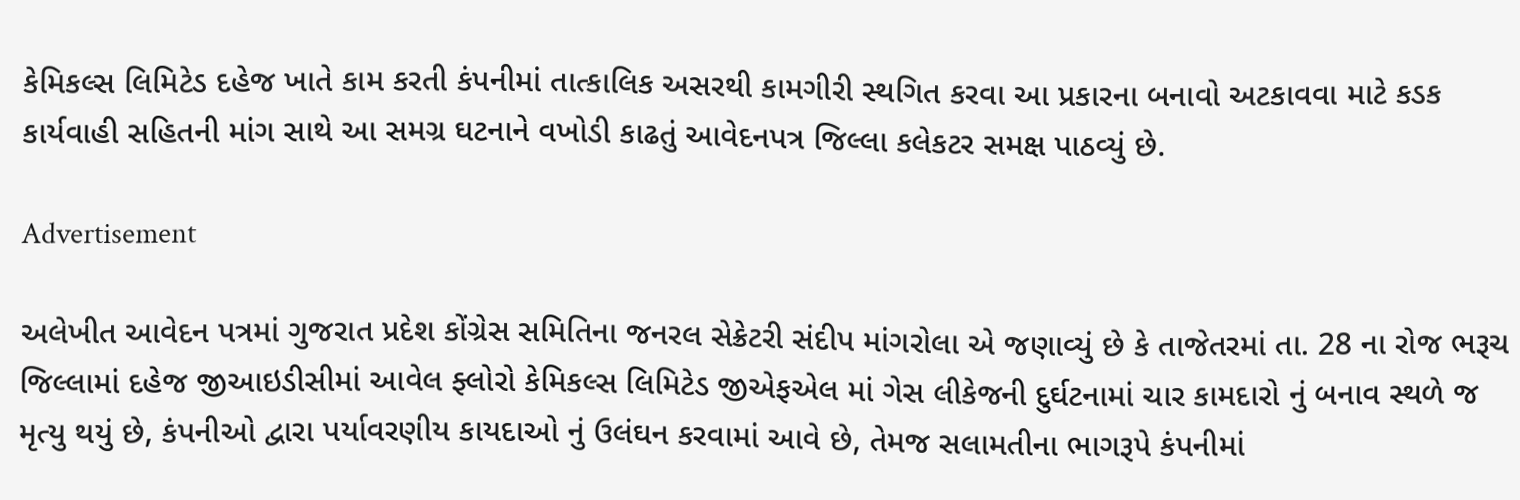કેમિકલ્સ લિમિટેડ દહેજ ખાતે કામ કરતી કંપનીમાં તાત્કાલિક અસરથી કામગીરી સ્થગિત કરવા આ પ્રકારના બનાવો અટકાવવા માટે કડક કાર્યવાહી સહિતની માંગ સાથે આ સમગ્ર ઘટનાને વખોડી કાઢતું આવેદનપત્ર જિલ્લા કલેકટર સમક્ષ પાઠવ્યું છે.

Advertisement

અલેખીત આવેદન પત્રમાં ગુજરાત પ્રદેશ કોંગ્રેસ સમિતિના જનરલ સેક્રેટરી સંદીપ માંગરોલા એ જણાવ્યું છે કે તાજેતરમાં તા. 28 ના રોજ ભરૂચ જિલ્લામાં દહેજ જીઆઇડીસીમાં આવેલ ફ્લોરો કેમિકલ્સ લિમિટેડ જીએફએલ માં ગેસ લીકેજની દુર્ઘટનામાં ચાર કામદારો નું બનાવ સ્થળે જ મૃત્યુ થયું છે, કંપનીઓ દ્વારા પર્યાવરણીય કાયદાઓ નું ઉલંઘન કરવામાં આવે છે, તેમજ સલામતીના ભાગરૂપે કંપનીમાં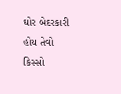ઘોર બેદરકારી હોય તેવો કિસ્સો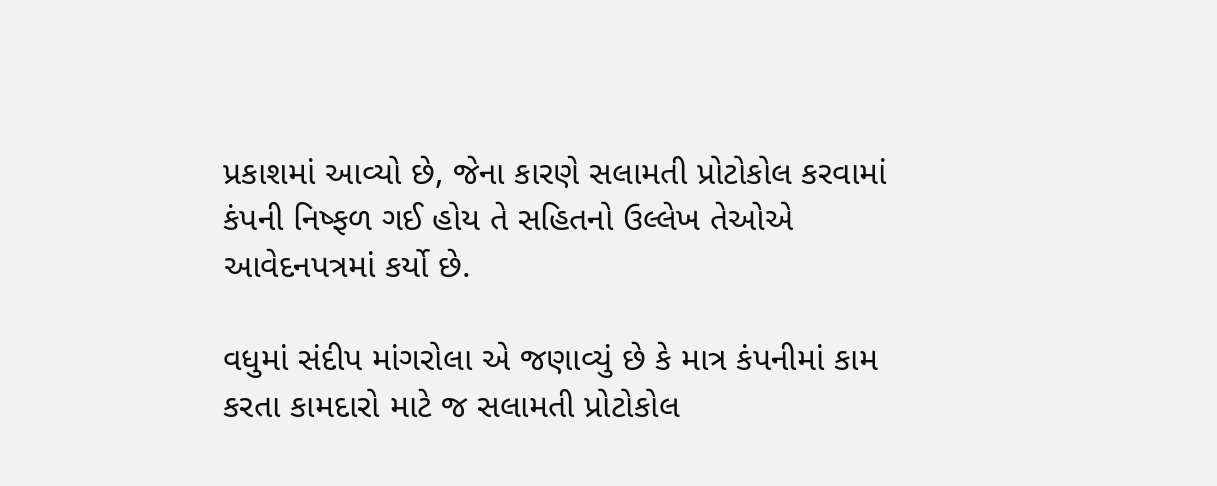પ્રકાશમાં આવ્યો છે, જેના કારણે સલામતી પ્રોટોકોલ કરવામાં કંપની નિષ્ફળ ગઈ હોય તે સહિતનો ઉલ્લેખ તેઓએ આવેદનપત્રમાં કર્યો છે.

વધુમાં સંદીપ માંગરોલા એ જણાવ્યું છે કે માત્ર કંપનીમાં કામ કરતા કામદારો માટે જ સલામતી પ્રોટોકોલ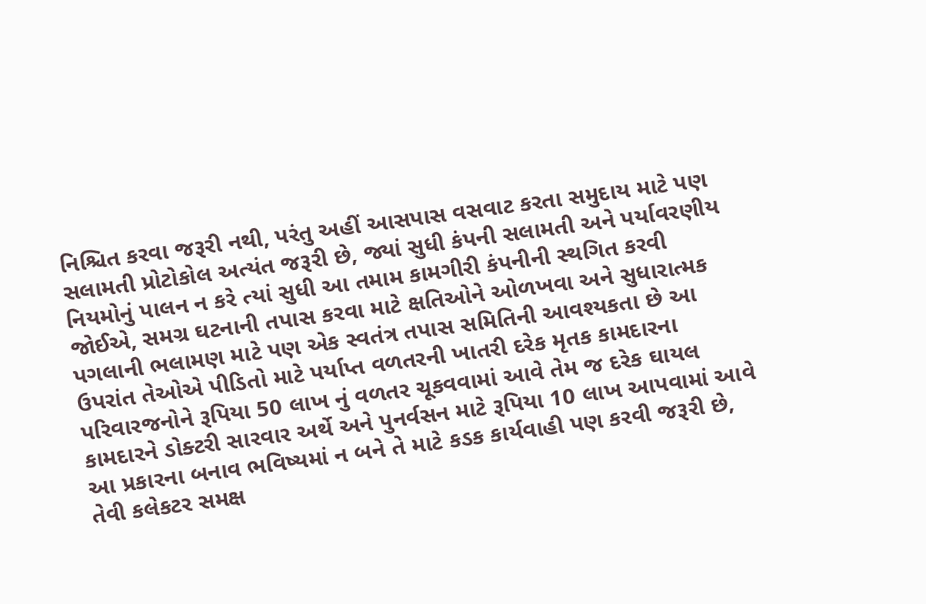નિશ્ચિત કરવા જરૂરી નથી, પરંતુ અહીં આસપાસ વસવાટ કરતા સમુદાય માટે પણ સલામતી પ્રોટોકોલ અત્યંત જરૂરી છે, જ્યાં સુધી કંપની સલામતી અને પર્યાવરણીય નિયમોનું પાલન ન કરે ત્યાં સુધી આ તમામ કામગીરી કંપનીની સ્થગિત કરવી જોઈએ, સમગ્ર ઘટનાની તપાસ કરવા માટે ક્ષતિઓને ઓળખવા અને સુધારાત્મક પગલાની ભલામણ માટે પણ એક સ્વતંત્ર તપાસ સમિતિની આવશ્યકતા છે આ ઉપરાંત તેઓએ પીડિતો માટે પર્યાપ્ત વળતરની ખાતરી દરેક મૃતક કામદારના પરિવારજનોને રૂપિયા 50 લાખ નું વળતર ચૂકવવામાં આવે તેમ જ દરેક ઘાયલ કામદારને ડોક્ટરી સારવાર અર્થે અને પુનર્વસન માટે રૂપિયા 10 લાખ આપવામાં આવે આ પ્રકારના બનાવ ભવિષ્યમાં ન બને તે માટે કડક કાર્યવાહી પણ કરવી જરૂરી છે, તેવી કલેકટર સમક્ષ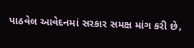પાઠવેલ આવેદનમાં સરકાર સમક્ષ માંગ કરી છે,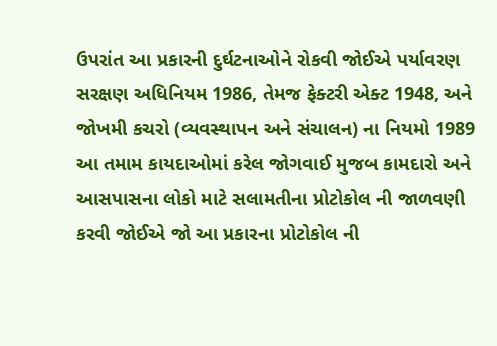ઉપરાંત આ પ્રકારની દુર્ઘટનાઓને રોકવી જોઈએ પર્યાવરણ સરક્ષણ અધિનિયમ 1986, તેમજ ફેક્ટરી એક્ટ 1948, અને જોખમી કચરો (વ્યવસ્થાપન અને સંચાલન) ના નિયમો 1989 આ તમામ કાયદાઓમાં કરેલ જોગવાઈ મુજબ કામદારો અને આસપાસના લોકો માટે સલામતીના પ્રોટોકોલ ની જાળવણી કરવી જોઈએ જો આ પ્રકારના પ્રોટોકોલ ની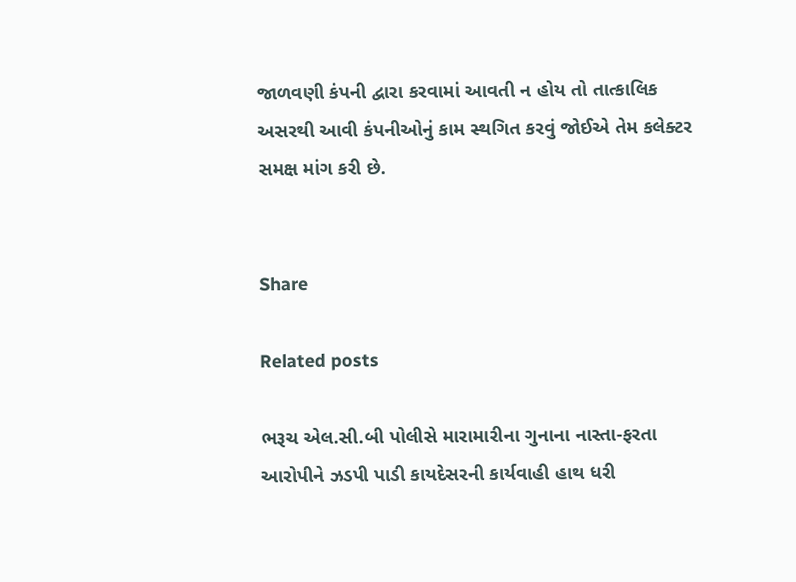જાળવણી કંપની દ્વારા કરવામાં આવતી ન હોય તો તાત્કાલિક અસરથી આવી કંપનીઓનું કામ સ્થગિત કરવું જોઈએ તેમ કલેક્ટર સમક્ષ માંગ કરી છે.


Share

Related posts

ભરૂચ એલ.સી.બી પોલીસે મારામારીના ગુનાના નાસ્તા-ફરતા આરોપીને ઝડપી પાડી કાયદેસરની કાર્યવાહી હાથ ધરી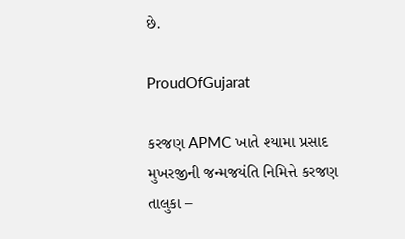છે.

ProudOfGujarat

કરજણ APMC ખાતે શ્યામા પ્રસાદ મુખરજીની જન્મજયંતિ નિમિત્તે કરજણ તાલુકા –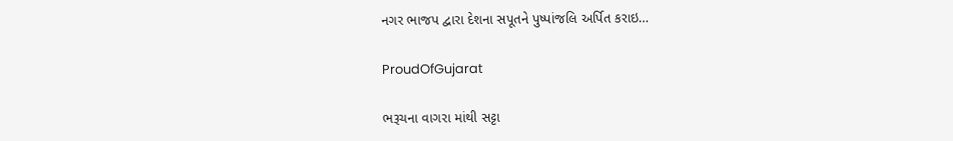નગર ભાજપ દ્વારા દેશના સપૂતને પુષ્પાંજલિ અર્પિત કરાઇ…

ProudOfGujarat

ભરૂચના વાગરા માંથી સટ્ટા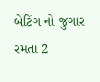બેટિંગ નો જુગાર રમતા 2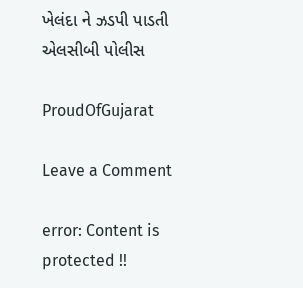ખેલંદા ને ઝડપી પાડતી એલસીબી પોલીસ

ProudOfGujarat

Leave a Comment

error: Content is protected !!